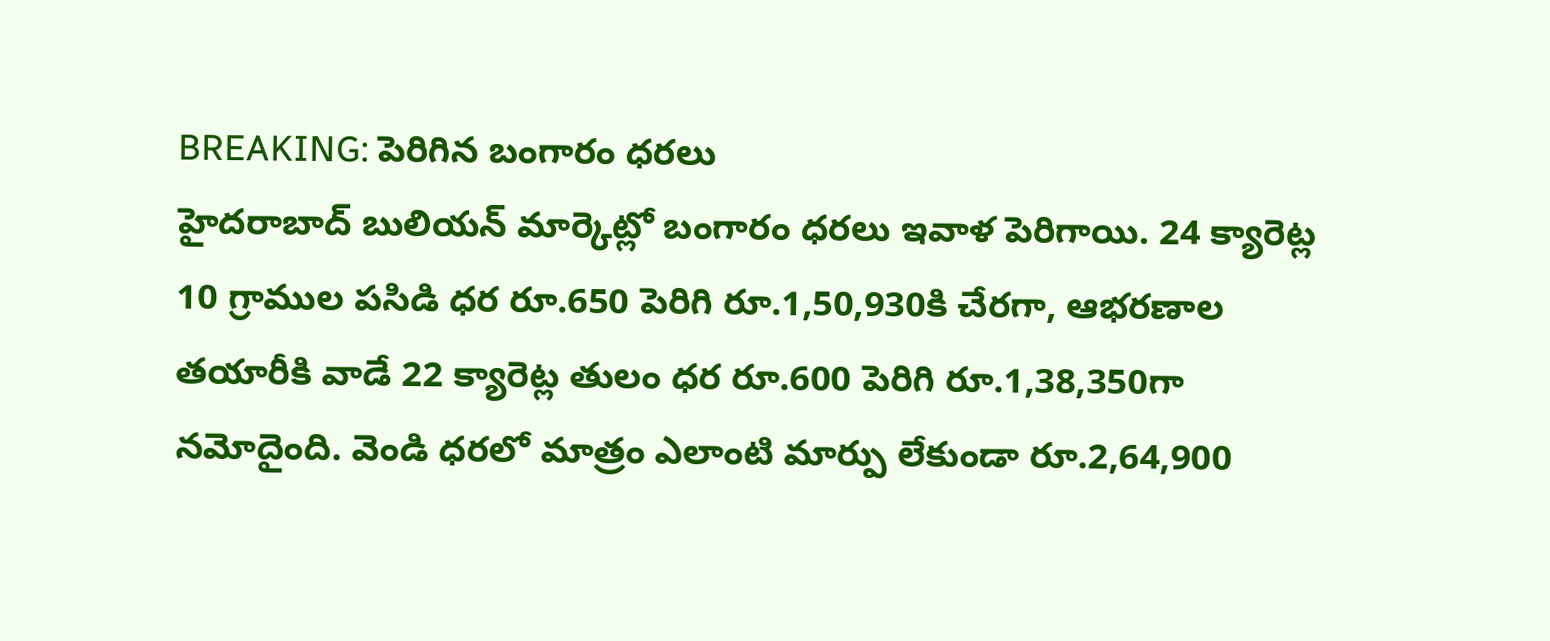BREAKING: పెరిగిన బంగారం ధరలు
హైదరాబాద్ బులియన్ మార్కెట్లో బంగారం ధరలు ఇవాళ పెరిగాయి. 24 క్యారెట్ల 10 గ్రాముల పసిడి ధర రూ.650 పెరిగి రూ.1,50,930కి చేరగా, ఆభరణాల తయారీకి వాడే 22 క్యారెట్ల తులం ధర రూ.600 పెరిగి రూ.1,38,350గా నమోదైంది. వెండి ధరలో మాత్రం ఎలాంటి మార్పు లేకుండా రూ.2,64,900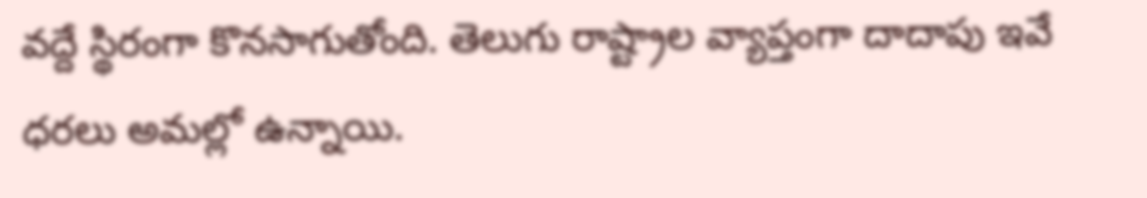వద్దే స్థిరంగా కొనసాగుతోంది. తెలుగు రాష్ట్రాల వ్యాప్తంగా దాదాపు ఇవే ధరలు అమల్లో ఉన్నాయి.